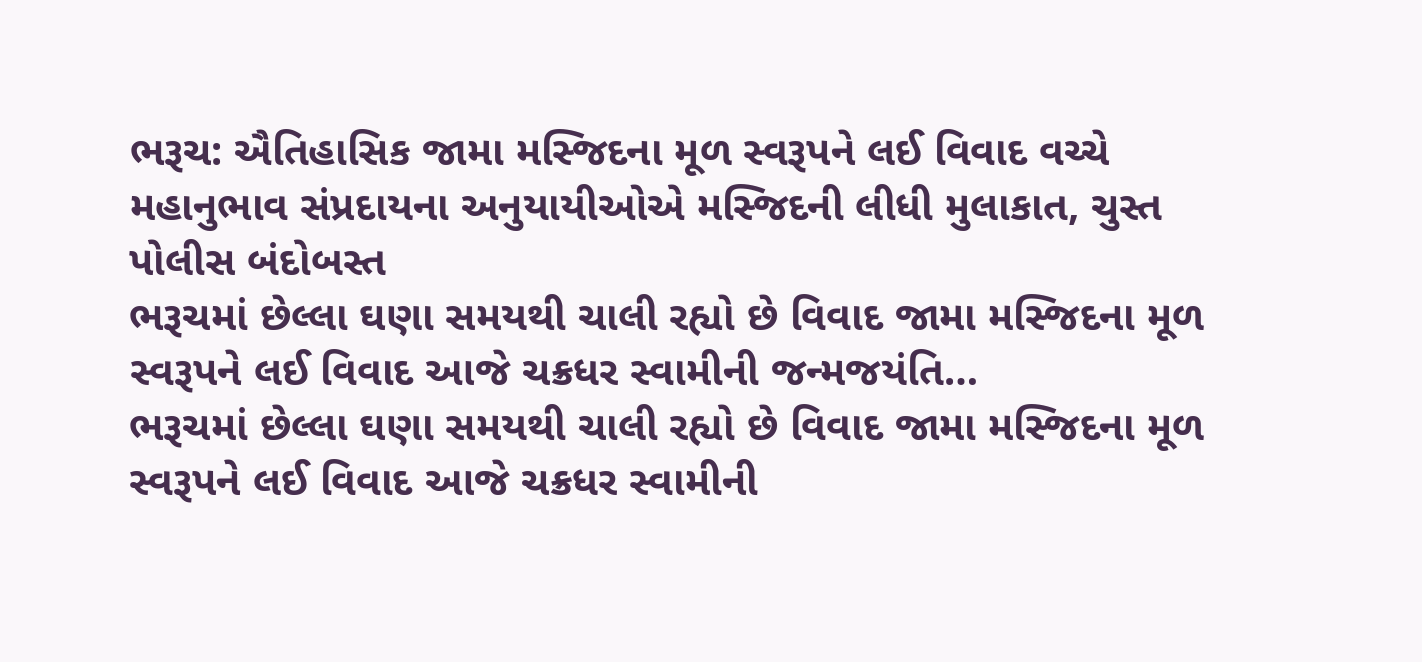ભરૂચ: ઐતિહાસિક જામા મસ્જિદના મૂળ સ્વરૂપને લઈ વિવાદ વચ્ચે મહાનુભાવ સંપ્રદાયના અનુયાયીઓએ મસ્જિદની લીધી મુલાકાત, ચુસ્ત પોલીસ બંદોબસ્ત
ભરૂચમાં છેલ્લા ઘણા સમયથી ચાલી રહ્યો છે વિવાદ જામા મસ્જિદના મૂળ સ્વરૂપને લઈ વિવાદ આજે ચક્રધર સ્વામીની જન્મજયંતિ…
ભરૂચમાં છેલ્લા ઘણા સમયથી ચાલી રહ્યો છે વિવાદ જામા મસ્જિદના મૂળ સ્વરૂપને લઈ વિવાદ આજે ચક્રધર સ્વામીની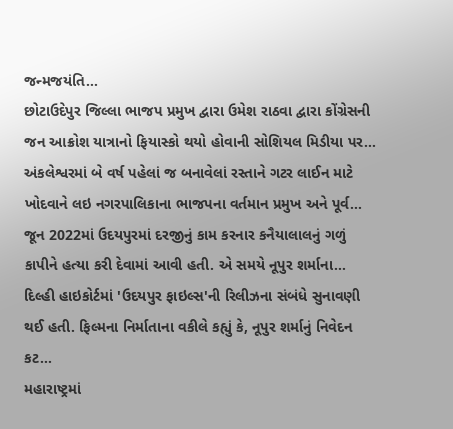જન્મજયંતિ…
છોટાઉદેપુર જિલ્લા ભાજપ પ્રમુખ દ્વારા ઉમેશ રાઠવા દ્વારા કોંગ્રેસની જન આક્રોશ યાત્રાનો ફિયાસ્કો થયો હોવાની સોશિયલ મિડીયા પર…
અંકલેશ્વરમાં બે વર્ષ પહેલાં જ બનાવેલાં રસ્તાને ગટર લાઈન માટે ખોદવાને લઇ નગરપાલિકાના ભાજપના વર્તમાન પ્રમુખ અને પૂર્વ…
જૂન 2022માં ઉદયપુરમાં દરજીનું કામ કરનાર કનૈયાલાલનું ગળું કાપીને હત્યા કરી દેવામાં આવી હતી. એ સમયે નૂપુર શર્માના…
દિલ્હી હાઇકોર્ટમાં 'ઉદયપુર ફાઇલ્સ'ની રિલીઝના સંબંધે સુનાવણી થઈ હતી. ફિલ્મના નિર્માતાના વકીલે કહ્યું કે, નૂપુર શર્માનું નિવેદન કટ…
મહારાષ્ટ્રમાં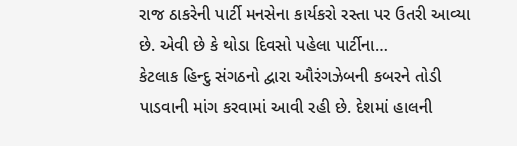રાજ ઠાકરેની પાર્ટી મનસેના કાર્યકરો રસ્તા પર ઉતરી આવ્યા છે. એવી છે કે થોડા દિવસો પહેલા પાર્ટીના…
કેટલાક હિન્દુ સંગઠનો દ્વારા ઔરંગઝેબની કબરને તોડી પાડવાની માંગ કરવામાં આવી રહી છે. દેશમાં હાલની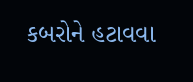કબરોને હટાવવા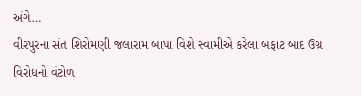અંગે…
વીરપુરના સંત શિરોમણી જલારામ બાપા વિશે સ્વામીએ કરેલા બફાટ બાદ ઉગ્ર વિરોધનો વંટોળ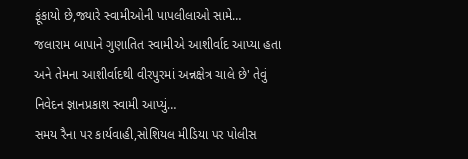ફૂંકાયો છે,જ્યારે સ્વામીઓની પાપલીલાઓ સામે…
જલારામ બાપાને ગુણાતિત સ્વામીએ આશીર્વાદ આપ્યા હતા અને તેમના આશીર્વાદથી વીરપુરમાં અન્નક્ષેત્ર ચાલે છે' તેવું નિવેદન જ્ઞાનપ્રકાશ સ્વામી આપ્યું…
સમય રૈના પર કાર્યવાહી,સોશિયલ મીડિયા પર પોલીસ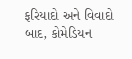ફરિયાદો અને વિવાદો બાદ, કોમેડિયન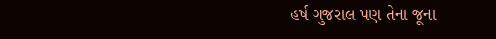હર્ષ ગુજરાલ પણ તેના જૂના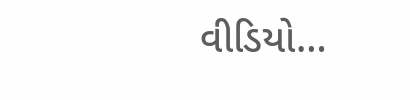વીડિયો…